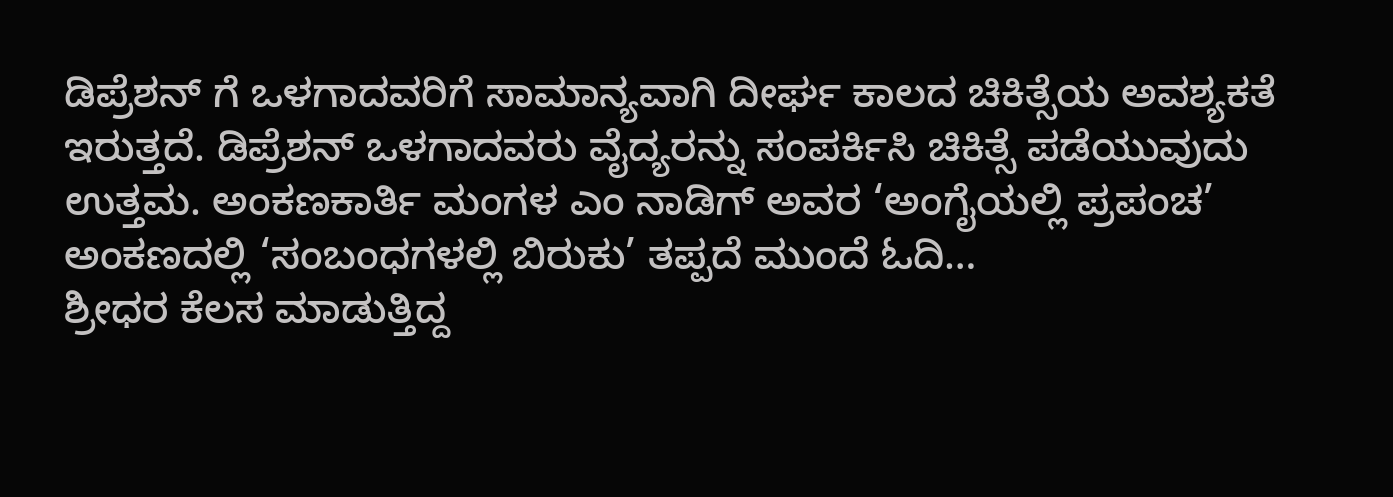ಡಿಪ್ರೆಶನ್ ಗೆ ಒಳಗಾದವರಿಗೆ ಸಾಮಾನ್ಯವಾಗಿ ದೀರ್ಘ ಕಾಲದ ಚಿಕಿತ್ಸೆಯ ಅವಶ್ಯಕತೆ ಇರುತ್ತದೆ. ಡಿಪ್ರೆಶನ್ ಒಳಗಾದವರು ವೈದ್ಯರನ್ನು ಸಂಪರ್ಕಿಸಿ ಚಿಕಿತ್ಸೆ ಪಡೆಯುವುದು ಉತ್ತಮ. ಅಂಕಣಕಾರ್ತಿ ಮಂಗಳ ಎಂ ನಾಡಿಗ್ ಅವರ ‘ಅಂಗೈಯಲ್ಲಿ ಪ್ರಪಂಚ’ ಅಂಕಣದಲ್ಲಿ ‘ಸಂಬಂಧಗಳಲ್ಲಿ ಬಿರುಕು’ ತಪ್ಪದೆ ಮುಂದೆ ಓದಿ…
ಶ್ರೀಧರ ಕೆಲಸ ಮಾಡುತ್ತಿದ್ದ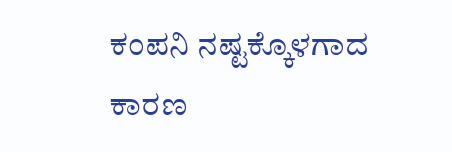ಕಂಪನಿ ನಷ್ಟಕ್ಕೊಳಗಾದ ಕಾರಣ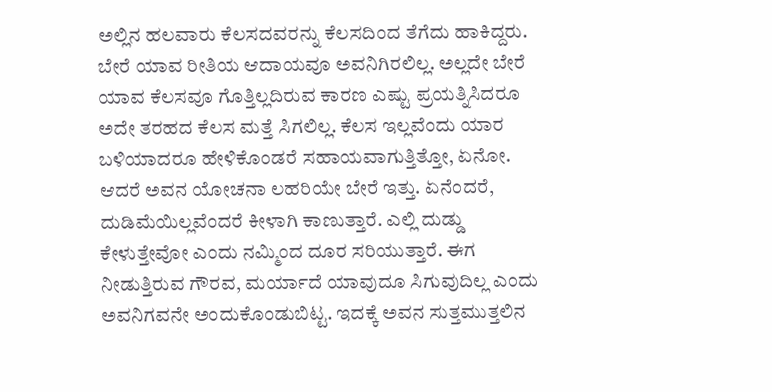ಅಲ್ಲಿನ ಹಲವಾರು ಕೆಲಸದವರನ್ನು ಕೆಲಸದಿಂದ ತೆಗೆದು ಹಾಕಿದ್ದರು. ಬೇರೆ ಯಾವ ರೀತಿಯ ಆದಾಯವೂ ಅವನಿಗಿರಲಿಲ್ಲ. ಅಲ್ಲದೇ ಬೇರೆ ಯಾವ ಕೆಲಸವೂ ಗೊತ್ತಿಲ್ಲದಿರುವ ಕಾರಣ ಎಷ್ಟು ಪ್ರಯತ್ನಿಸಿದರೂ ಅದೇ ತರಹದ ಕೆಲಸ ಮತ್ತೆ ಸಿಗಲಿಲ್ಲ. ಕೆಲಸ ಇಲ್ಲವೆಂದು ಯಾರ ಬಳಿಯಾದರೂ ಹೇಳಿಕೊಂಡರೆ ಸಹಾಯವಾಗುತ್ತಿತ್ತೋ, ಏನೋ. ಆದರೆ ಅವನ ಯೋಚನಾ ಲಹರಿಯೇ ಬೇರೆ ಇತ್ತು. ಏನೆಂದರೆ, ದುಡಿಮೆಯಿಲ್ಲವೆಂದರೆ ಕೀಳಾಗಿ ಕಾಣುತ್ತಾರೆ. ಎಲ್ಲಿ ದುಡ್ಡು ಕೇಳುತ್ತೇವೋ ಎಂದು ನಮ್ಮಿಂದ ದೂರ ಸರಿಯುತ್ತಾರೆ. ಈಗ ನೀಡುತ್ತಿರುವ ಗೌರವ, ಮರ್ಯಾದೆ ಯಾವುದೂ ಸಿಗುವುದಿಲ್ಲ ಎಂದು ಅವನಿಗವನೇ ಅಂದುಕೊಂಡುಬಿಟ್ಟ. ಇದಕ್ಕೆ ಅವನ ಸುತ್ತಮುತ್ತಲಿನ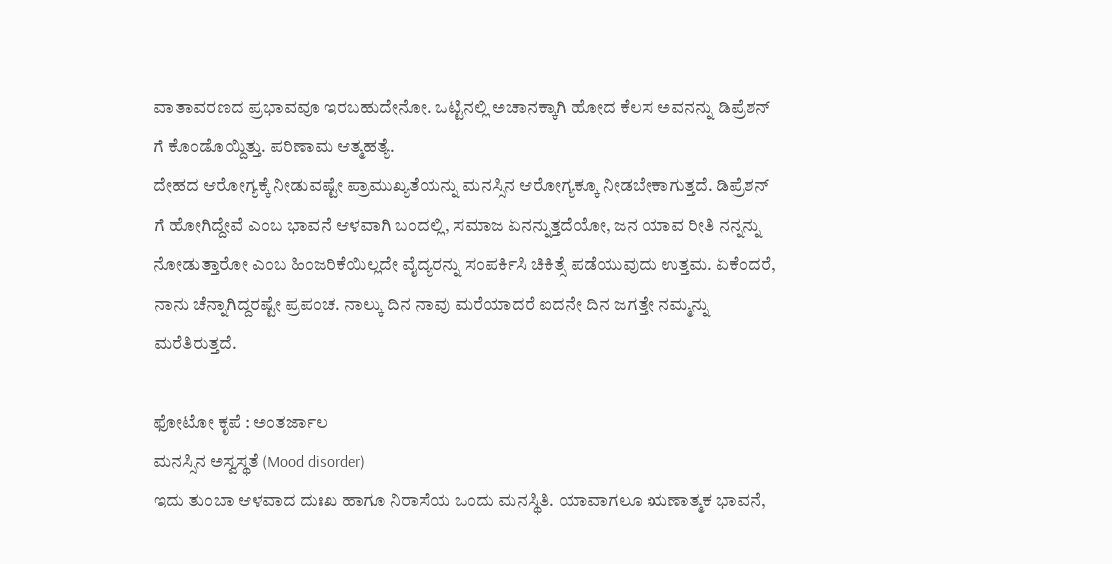ವಾತಾವರಣದ ಪ್ರಭಾವವೂ ಇರಬಹುದೇನೋ. ಒಟ್ಟಿನಲ್ಲಿ ಅಚಾನಕ್ಕಾಗಿ ಹೋದ ಕೆಲಸ ಅವನನ್ನು ಡಿಪ್ರೆಶನ್ ಗೆ ಕೊಂಡೊಯ್ದಿತ್ತು. ಪರಿಣಾಮ ಆತ್ಮಹತ್ಯೆ.
ದೇಹದ ಆರೋಗ್ಯಕ್ಕೆ ನೀಡುವಷ್ಟೇ ಪ್ರಾಮುಖ್ಯತೆಯನ್ನು ಮನಸ್ಸಿನ ಆರೋಗ್ಯಕ್ಕೂ ನೀಡಬೇಕಾಗುತ್ತದೆ. ಡಿಪ್ರೆಶನ್ ಗೆ ಹೋಗಿದ್ದೇವೆ ಎಂಬ ಭಾವನೆ ಆಳವಾಗಿ ಬಂದಲ್ಲಿ, ಸಮಾಜ ಏನನ್ನುತ್ತದೆಯೋ, ಜನ ಯಾವ ರೀತಿ ನನ್ನನ್ನು ನೋಡುತ್ತಾರೋ ಎಂಬ ಹಿಂಜರಿಕೆಯಿಲ್ಲದೇ ವೈದ್ಯರನ್ನು ಸಂಪರ್ಕಿಸಿ ಚಿಕಿತ್ಸೆ ಪಡೆಯುವುದು ಉತ್ತಮ. ಏಕೆಂದರೆ, ನಾನು ಚೆನ್ನಾಗಿದ್ದರಷ್ಟೇ ಪ್ರಪಂಚ. ನಾಲ್ಕು ದಿನ ನಾವು ಮರೆಯಾದರೆ ಐದನೇ ದಿನ ಜಗತ್ತೇ ನಮ್ಮನ್ನು ಮರೆತಿರುತ್ತದೆ.

ಫೋಟೋ ಕೃಪೆ : ಅಂತರ್ಜಾಲ
ಮನಸ್ಸಿನ ಅಸ್ವಸ್ಥತೆ (Mood disorder)
ಇದು ತುಂಬಾ ಆಳವಾದ ದುಃಖ ಹಾಗೂ ನಿರಾಸೆಯ ಒಂದು ಮನಸ್ಥಿತಿ. ಯಾವಾಗಲೂ ಋಣಾತ್ಮಕ ಭಾವನೆ,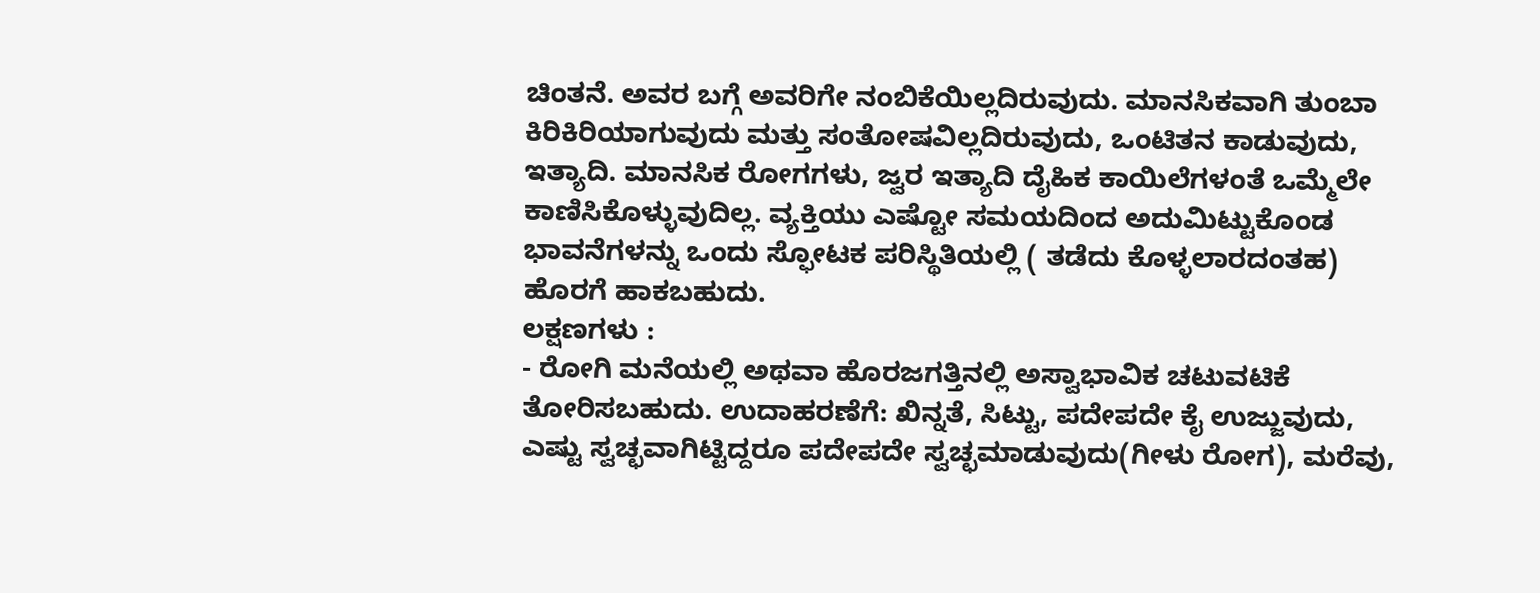ಚಿಂತನೆ. ಅವರ ಬಗ್ಗೆ ಅವರಿಗೇ ನಂಬಿಕೆಯಿಲ್ಲದಿರುವುದು. ಮಾನಸಿಕವಾಗಿ ತುಂಬಾ ಕಿರಿಕಿರಿಯಾಗುವುದು ಮತ್ತು ಸಂತೋಷವಿಲ್ಲದಿರುವುದು, ಒಂಟಿತನ ಕಾಡುವುದು, ಇತ್ಯಾದಿ. ಮಾನಸಿಕ ರೋಗಗಳು, ಜ್ವರ ಇತ್ಯಾದಿ ದೈಹಿಕ ಕಾಯಿಲೆಗಳಂತೆ ಒಮ್ಮೆಲೇ ಕಾಣಿಸಿಕೊಳ್ಳುವುದಿಲ್ಲ. ವ್ಯಕ್ತಿಯು ಎಷ್ಟೋ ಸಮಯದಿಂದ ಅದುಮಿಟ್ಟುಕೊಂಡ ಭಾವನೆಗಳನ್ನು ಒಂದು ಸ್ಫೋಟಕ ಪರಿಸ್ಥಿತಿಯಲ್ಲಿ ( ತಡೆದು ಕೊಳ್ಳಲಾರದಂತಹ) ಹೊರಗೆ ಹಾಕಬಹುದು.
ಲಕ್ಷಣಗಳು :
- ರೋಗಿ ಮನೆಯಲ್ಲಿ ಅಥವಾ ಹೊರಜಗತ್ತಿನಲ್ಲಿ ಅಸ್ವಾಭಾವಿಕ ಚಟುವಟಿಕೆ ತೋರಿಸಬಹುದು. ಉದಾಹರಣೆಗೆ: ಖಿನ್ನತೆ, ಸಿಟ್ಟು, ಪದೇಪದೇ ಕೈ ಉಜ್ಜುವುದು, ಎಷ್ಟು ಸ್ವಚ್ಛವಾಗಿಟ್ಟಿದ್ದರೂ ಪದೇಪದೇ ಸ್ವಚ್ಛಮಾಡುವುದು(ಗೀಳು ರೋಗ), ಮರೆವು,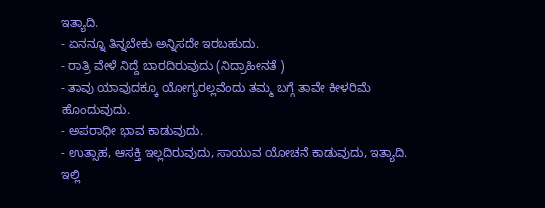ಇತ್ಯಾದಿ.
- ಏನನ್ನೂ ತಿನ್ನಬೇಕು ಅನ್ನಿಸದೇ ಇರಬಹುದು.
- ರಾತ್ರಿ ವೇಳೆ ನಿದ್ದೆ ಬಾರದಿರುವುದು (ನಿದ್ರಾಹೀನತೆ )
- ತಾವು ಯಾವುದಕ್ಕೂ ಯೋಗ್ಯರಲ್ಲವೆಂದು ತಮ್ಮ ಬಗ್ಗೆ ತಾವೇ ಕೀಳರಿಮೆ ಹೊಂದುವುದು.
- ಅಪರಾಧೀ ಭಾವ ಕಾಡುವುದು.
- ಉತ್ಸಾಹ, ಆಸಕ್ತಿ ಇಲ್ಲದಿರುವುದು, ಸಾಯುವ ಯೋಚನೆ ಕಾಡುವುದು, ಇತ್ಯಾದಿ.
ಇಲ್ಲಿ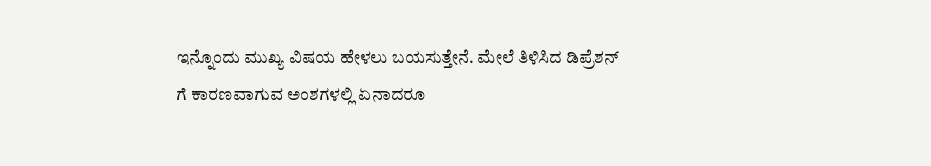ಇನ್ನೊಂದು ಮುಖ್ಯ ವಿಷಯ ಹೇಳಲು ಬಯಸುತ್ತೇನೆ. ಮೇಲೆ ತಿಳಿಸಿದ ಡಿಪ್ರೆಶನ್ ಗೆ ಕಾರಣವಾಗುವ ಅಂಶಗಳಲ್ಲಿ ಏನಾದರೂ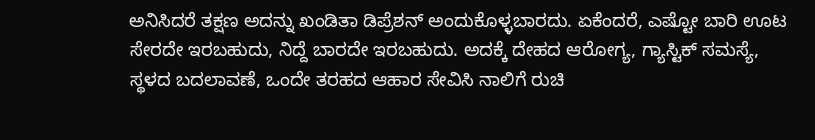ಅನಿಸಿದರೆ ತಕ್ಷಣ ಅದನ್ನು ಖಂಡಿತಾ ಡಿಪ್ರೆಶನ್ ಅಂದುಕೊಳ್ಳಬಾರದು. ಏಕೆಂದರೆ, ಎಷ್ಟೋ ಬಾರಿ ಊಟ ಸೇರದೇ ಇರಬಹುದು, ನಿದ್ದೆ ಬಾರದೇ ಇರಬಹುದು. ಅದಕ್ಕೆ ದೇಹದ ಆರೋಗ್ಯ, ಗ್ಯಾಸ್ಟಿಕ್ ಸಮಸ್ಯೆ, ಸ್ಥಳದ ಬದಲಾವಣೆ, ಒಂದೇ ತರಹದ ಆಹಾರ ಸೇವಿಸಿ ನಾಲಿಗೆ ರುಚಿ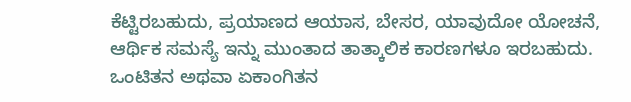ಕೆಟ್ಟಿರಬಹುದು, ಪ್ರಯಾಣದ ಆಯಾಸ, ಬೇಸರ, ಯಾವುದೋ ಯೋಚನೆ, ಆರ್ಥಿಕ ಸಮಸ್ಯೆ ಇನ್ನು ಮುಂತಾದ ತಾತ್ಕಾಲಿಕ ಕಾರಣಗಳೂ ಇರಬಹುದು. ಒಂಟಿತನ ಅಥವಾ ಏಕಾಂಗಿತನ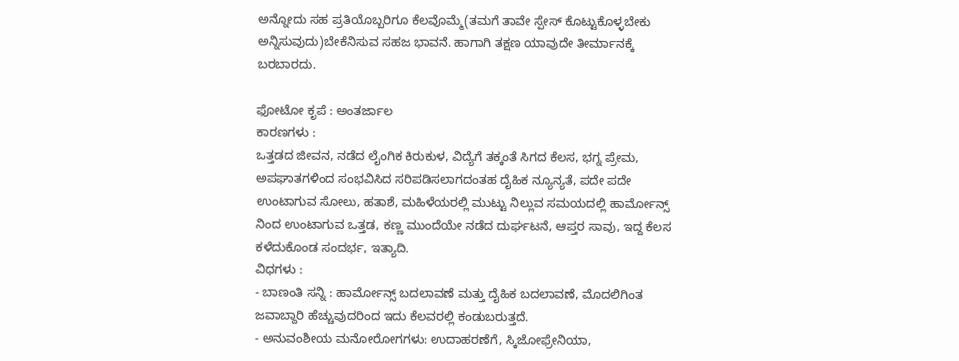ಅನ್ನೋದು ಸಹ ಪ್ರತಿಯೊಬ್ಬರಿಗೂ ಕೆಲವೊಮ್ಮೆ(ತಮಗೆ ತಾವೇ ಸ್ಪೇಸ್ ಕೊಟ್ಟುಕೊಳ್ಳಬೇಕು ಅನ್ನಿಸುವುದು)ಬೇಕೆನಿಸುವ ಸಹಜ ಭಾವನೆ. ಹಾಗಾಗಿ ತಕ್ಷಣ ಯಾವುದೇ ತೀರ್ಮಾನಕ್ಕೆ ಬರಬಾರದು.

ಫೋಟೋ ಕೃಪೆ : ಅಂತರ್ಜಾಲ
ಕಾರಣಗಳು :
ಒತ್ತಡದ ಜೀವನ, ನಡೆದ ಲೈಂಗಿಕ ಕಿರುಕುಳ, ವಿದ್ಯೆಗೆ ತಕ್ಕಂತೆ ಸಿಗದ ಕೆಲಸ, ಭಗ್ನ ಪ್ರೇಮ, ಅಪಘಾತಗಳಿಂದ ಸಂಭವಿಸಿದ ಸರಿಪಡಿಸಲಾಗದಂತಹ ದೈಹಿಕ ನ್ಯೂನ್ಯತೆ, ಪದೇ ಪದೇ ಉಂಟಾಗುವ ಸೋಲು, ಹತಾಶೆ, ಮಹಿಳೆಯರಲ್ಲಿ ಮುಟ್ಟು ನಿಲ್ಲುವ ಸಮಯದಲ್ಲಿ ಹಾರ್ಮೋನ್ಸ್ ನಿಂದ ಉಂಟಾಗುವ ಒತ್ತಡ, ಕಣ್ಣ ಮುಂದೆಯೇ ನಡೆದ ದುರ್ಘಟನೆ, ಆಪ್ತರ ಸಾವು, ಇದ್ದ ಕೆಲಸ ಕಳೆದುಕೊಂಡ ಸಂದರ್ಭ, ಇತ್ಯಾದಿ.
ವಿಧಗಳು :
- ಬಾಣಂತಿ ಸನ್ನಿ : ಹಾರ್ಮೋನ್ಸ್ ಬದಲಾವಣೆ ಮತ್ತು ದೈಹಿಕ ಬದಲಾವಣೆ, ಮೊದಲಿಗಿಂತ ಜವಾಬ್ದಾರಿ ಹೆಚ್ಚುವುದರಿಂದ ಇದು ಕೆಲವರಲ್ಲಿ ಕಂಡುಬರುತ್ತದೆ.
- ಅನುವಂಶೀಯ ಮನೋರೋಗಗಳು: ಉದಾಹರಣೆಗೆ, ಸ್ಕಿಜೋಫ್ರೇನಿಯಾ,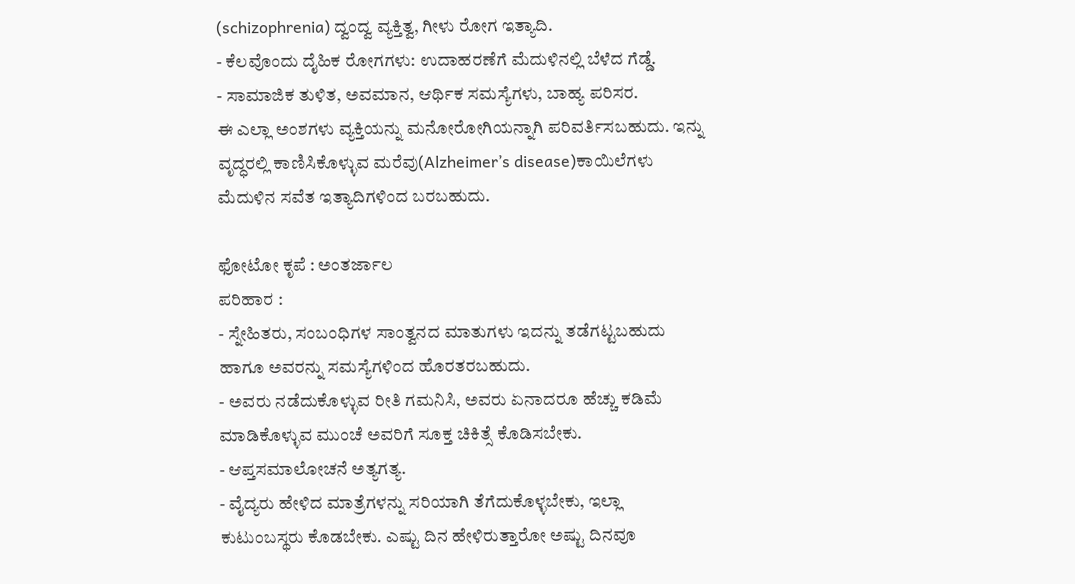(schizophrenia) ದ್ವಂದ್ವ ವ್ಯಕ್ತಿತ್ವ, ಗೀಳು ರೋಗ ಇತ್ಯಾದಿ.
- ಕೆಲವೊಂದು ದೈಹಿಕ ರೋಗಗಳು: ಉದಾಹರಣೆಗೆ ಮೆದುಳಿನಲ್ಲಿ ಬೆಳೆದ ಗೆಡ್ಡೆ.
- ಸಾಮಾಜಿಕ ತುಳಿತ, ಅವಮಾನ, ಆರ್ಥಿಕ ಸಮಸ್ಯೆಗಳು, ಬಾಹ್ಯ ಪರಿಸರ.
ಈ ಎಲ್ಲಾ ಅಂಶಗಳು ವ್ಯಕ್ತಿಯನ್ನು ಮನೋರೋಗಿಯನ್ನಾಗಿ ಪರಿವರ್ತಿಸಬಹುದು. ಇನ್ನು ವೃದ್ಧರಲ್ಲಿ ಕಾಣಿಸಿಕೊಳ್ಳುವ ಮರೆವು(Alzheimer’s disease)ಕಾಯಿಲೆಗಳು ಮೆದುಳಿನ ಸವೆತ ಇತ್ಯಾದಿಗಳಿಂದ ಬರಬಹುದು.

ಫೋಟೋ ಕೃಪೆ : ಅಂತರ್ಜಾಲ
ಪರಿಹಾರ :
- ಸ್ನೇಹಿತರು, ಸಂಬಂಧಿಗಳ ಸಾಂತ್ವನದ ಮಾತುಗಳು ಇದನ್ನು ತಡೆಗಟ್ಟಬಹುದು ಹಾಗೂ ಅವರನ್ನು ಸಮಸ್ಯೆಗಳಿಂದ ಹೊರತರಬಹುದು.
- ಅವರು ನಡೆದುಕೊಳ್ಳುವ ರೀತಿ ಗಮನಿಸಿ, ಅವರು ಏನಾದರೂ ಹೆಚ್ಚು ಕಡಿಮೆ ಮಾಡಿಕೊಳ್ಳುವ ಮುಂಚೆ ಅವರಿಗೆ ಸೂಕ್ತ ಚಿಕಿತ್ಸೆ ಕೊಡಿಸಬೇಕು.
- ಆಪ್ತಸಮಾಲೋಚನೆ ಅತ್ಯಗತ್ಯ.
- ವೈದ್ಯರು ಹೇಳಿದ ಮಾತ್ರೆಗಳನ್ನು ಸರಿಯಾಗಿ ತೆಗೆದುಕೊಳ್ಳಬೇಕು, ಇಲ್ಲಾ ಕುಟುಂಬಸ್ಥರು ಕೊಡಬೇಕು. ಎಷ್ಟು ದಿನ ಹೇಳಿರುತ್ತಾರೋ ಅಷ್ಟು ದಿನವೂ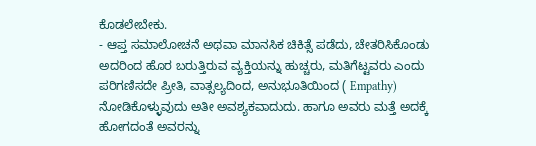ಕೊಡಲೇಬೇಕು.
- ಆಪ್ತ ಸಮಾಲೋಚನೆ ಅಥವಾ ಮಾನಸಿಕ ಚಿಕಿತ್ಸೆ ಪಡೆದು, ಚೇತರಿಸಿಕೊಂಡು ಅದರಿಂದ ಹೊರ ಬರುತ್ತಿರುವ ವ್ಯಕ್ತಿಯನ್ನು ಹುಚ್ಚರು, ಮತಿಗೆಟ್ಟವರು ಎಂದು ಪರಿಗಣಿಸದೇ ಪ್ರೀತಿ, ವಾತ್ಸಲ್ಯದಿಂದ, ಅನುಭೂತಿಯಿಂದ ( Empathy) ನೋಡಿಕೊಳ್ಳುವುದು ಅತೀ ಅವಶ್ಯಕವಾದುದು. ಹಾಗೂ ಅವರು ಮತ್ತೆ ಅದಕ್ಕೆ ಹೋಗದಂತೆ ಅವರನ್ನು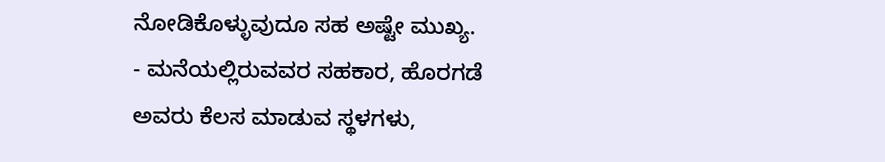ನೋಡಿಕೊಳ್ಳುವುದೂ ಸಹ ಅಷ್ಟೇ ಮುಖ್ಯ.
- ಮನೆಯಲ್ಲಿರುವವರ ಸಹಕಾರ, ಹೊರಗಡೆ ಅವರು ಕೆಲಸ ಮಾಡುವ ಸ್ಥಳಗಳು,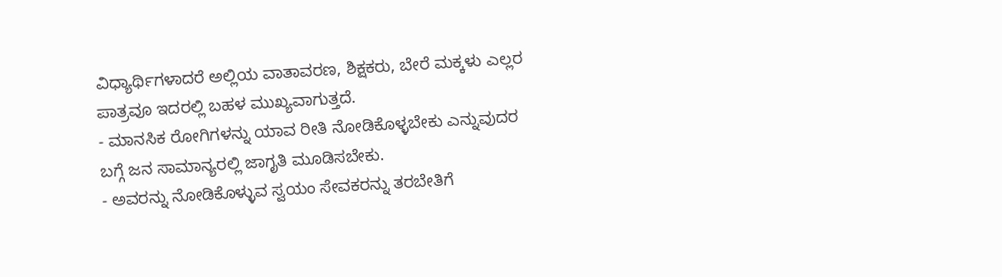ವಿಧ್ಯಾರ್ಥಿಗಳಾದರೆ ಅಲ್ಲಿಯ ವಾತಾವರಣ, ಶಿಕ್ಷಕರು, ಬೇರೆ ಮಕ್ಕಳು ಎಲ್ಲರ ಪಾತ್ರವೂ ಇದರಲ್ಲಿ ಬಹಳ ಮುಖ್ಯವಾಗುತ್ತದೆ.
- ಮಾನಸಿಕ ರೋಗಿಗಳನ್ನು ಯಾವ ರೀತಿ ನೋಡಿಕೊಳ್ಳಬೇಕು ಎನ್ನುವುದರ ಬಗ್ಗೆ ಜನ ಸಾಮಾನ್ಯರಲ್ಲಿ ಜಾಗೃತಿ ಮೂಡಿಸಬೇಕು.
- ಅವರನ್ನು ನೋಡಿಕೊಳ್ಳುವ ಸ್ವಯಂ ಸೇವಕರನ್ನು ತರಬೇತಿಗೆ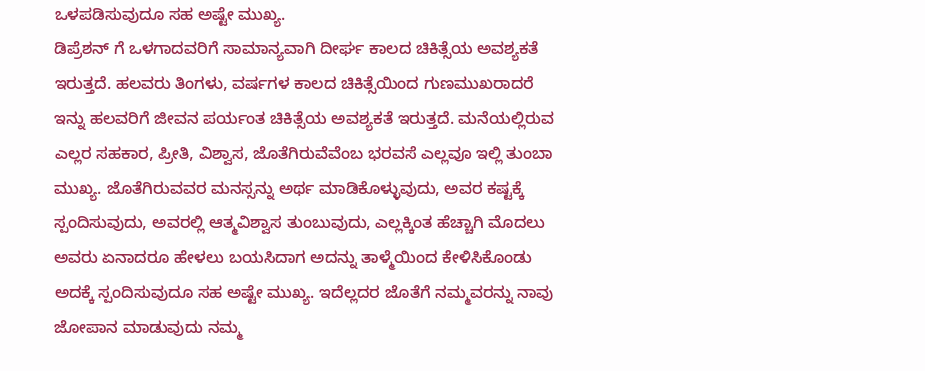ಒಳಪಡಿಸುವುದೂ ಸಹ ಅಷ್ಟೇ ಮುಖ್ಯ.
ಡಿಪ್ರೆಶನ್ ಗೆ ಒಳಗಾದವರಿಗೆ ಸಾಮಾನ್ಯವಾಗಿ ದೀರ್ಘ ಕಾಲದ ಚಿಕಿತ್ಸೆಯ ಅವಶ್ಯಕತೆ ಇರುತ್ತದೆ. ಹಲವರು ತಿಂಗಳು, ವರ್ಷಗಳ ಕಾಲದ ಚಿಕಿತ್ಸೆಯಿಂದ ಗುಣಮುಖರಾದರೆ ಇನ್ನು ಹಲವರಿಗೆ ಜೀವನ ಪರ್ಯಂತ ಚಿಕಿತ್ಸೆಯ ಅವಶ್ಯಕತೆ ಇರುತ್ತದೆ. ಮನೆಯಲ್ಲಿರುವ ಎಲ್ಲರ ಸಹಕಾರ, ಪ್ರೀತಿ, ವಿಶ್ವಾಸ, ಜೊತೆಗಿರುವೆವೆಂಬ ಭರವಸೆ ಎಲ್ಲವೂ ಇಲ್ಲಿ ತುಂಬಾ ಮುಖ್ಯ. ಜೊತೆಗಿರುವವರ ಮನಸ್ಸನ್ನು ಅರ್ಥ ಮಾಡಿಕೊಳ್ಳುವುದು, ಅವರ ಕಷ್ಟಕ್ಕೆ ಸ್ಪಂದಿಸುವುದು, ಅವರಲ್ಲಿ ಆತ್ಮವಿಶ್ವಾಸ ತುಂಬುವುದು, ಎಲ್ಲಕ್ಕಿಂತ ಹೆಚ್ಚಾಗಿ ಮೊದಲು ಅವರು ಏನಾದರೂ ಹೇಳಲು ಬಯಸಿದಾಗ ಅದನ್ನು ತಾಳ್ಮೆಯಿಂದ ಕೇಳಿಸಿಕೊಂಡು ಅದಕ್ಕೆ ಸ್ಪಂದಿಸುವುದೂ ಸಹ ಅಷ್ಟೇ ಮುಖ್ಯ. ಇದೆಲ್ಲದರ ಜೊತೆಗೆ ನಮ್ಮವರನ್ನು ನಾವು ಜೋಪಾನ ಮಾಡುವುದು ನಮ್ಮ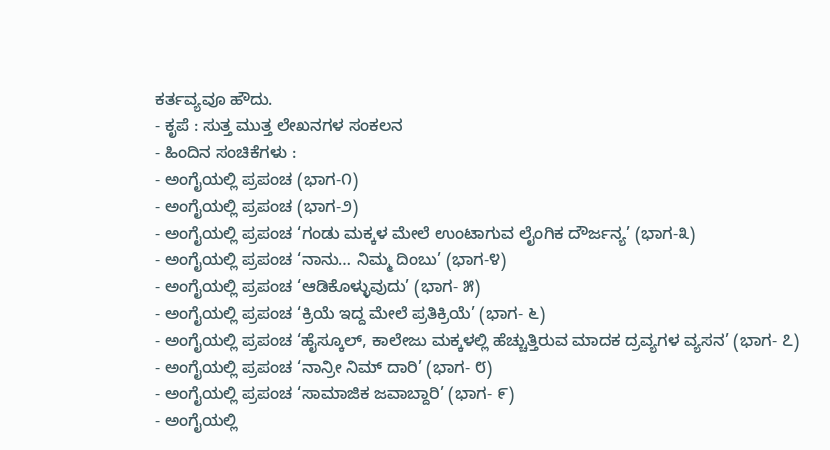ಕರ್ತವ್ಯವೂ ಹೌದು.
- ಕೃಪೆ : ಸುತ್ತ ಮುತ್ತ ಲೇಖನಗಳ ಸಂಕಲನ
- ಹಿಂದಿನ ಸಂಚಿಕೆಗಳು :
- ಅಂಗೈಯಲ್ಲಿ ಪ್ರಪಂಚ (ಭಾಗ-೧)
- ಅಂಗೈಯಲ್ಲಿ ಪ್ರಪಂಚ (ಭಾಗ-೨)
- ಅಂಗೈಯಲ್ಲಿ ಪ್ರಪಂಚ ‘ಗಂಡು ಮಕ್ಕಳ ಮೇಲೆ ಉಂಟಾಗುವ ಲೈಂಗಿಕ ದೌರ್ಜನ್ಯ’ (ಭಾಗ-೩)
- ಅಂಗೈಯಲ್ಲಿ ಪ್ರಪಂಚ ‘ನಾನು… ನಿಮ್ಮ ದಿಂಬು’ (ಭಾಗ-೪)
- ಅಂಗೈಯಲ್ಲಿ ಪ್ರಪಂಚ ‘ಆಡಿಕೊಳ್ಳುವುದು’ (ಭಾಗ- ೫)
- ಅಂಗೈಯಲ್ಲಿ ಪ್ರಪಂಚ ‘ಕ್ರಿಯೆ ಇದ್ದ ಮೇಲೆ ಪ್ರತಿಕ್ರಿಯೆ’ (ಭಾಗ- ೬)
- ಅಂಗೈಯಲ್ಲಿ ಪ್ರಪಂಚ ‘ಹೈಸ್ಕೂಲ್, ಕಾಲೇಜು ಮಕ್ಕಳಲ್ಲಿ ಹೆಚ್ಚುತ್ತಿರುವ ಮಾದಕ ದ್ರವ್ಯಗಳ ವ್ಯಸನ’ (ಭಾಗ- ೭)
- ಅಂಗೈಯಲ್ಲಿ ಪ್ರಪಂಚ ‘ನಾನ್ರೀ ನಿಮ್ ದಾರಿ’ (ಭಾಗ- ೮)
- ಅಂಗೈಯಲ್ಲಿ ಪ್ರಪಂಚ ‘ಸಾಮಾಜಿಕ ಜವಾಬ್ದಾರಿ’ (ಭಾಗ- ೯)
- ಅಂಗೈಯಲ್ಲಿ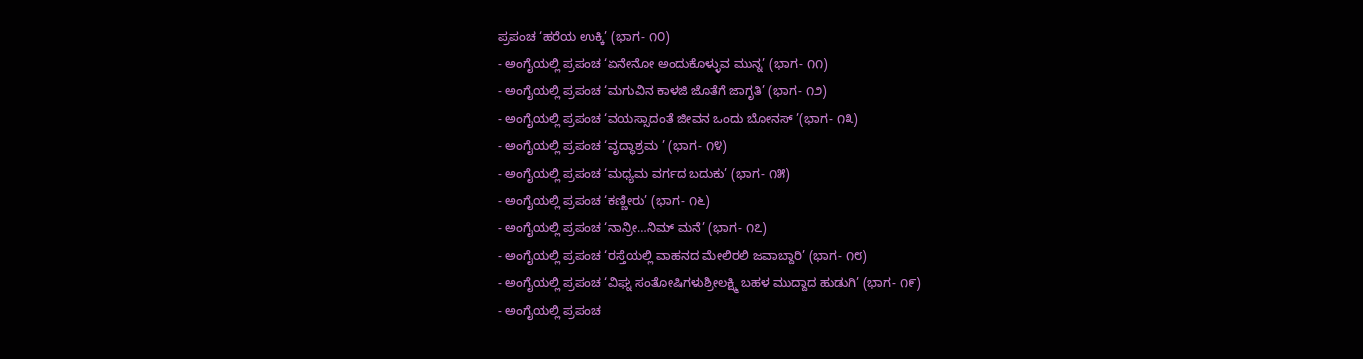ಪ್ರಪಂಚ ‘ಹರೆಯ ಉಕ್ಕಿ’ (ಭಾಗ- ೧೦)
- ಅಂಗೈಯಲ್ಲಿ ಪ್ರಪಂಚ ‘ಏನೇನೋ ಅಂದುಕೊಳ್ಳುವ ಮುನ್ನ’ (ಭಾಗ- ೧೧)
- ಅಂಗೈಯಲ್ಲಿ ಪ್ರಪಂಚ ‘ಮಗುವಿನ ಕಾಳಜಿ ಜೊತೆಗೆ ಜಾಗೃತಿ’ (ಭಾಗ- ೧೨)
- ಅಂಗೈಯಲ್ಲಿ ಪ್ರಪಂಚ ‘ವಯಸ್ಸಾದಂತೆ ಜೀವನ ಒಂದು ಬೋನಸ್ ’(ಭಾಗ- ೧೩)
- ಅಂಗೈಯಲ್ಲಿ ಪ್ರಪಂಚ ‘ವೃದ್ಧಾಶ್ರಮ ’ (ಭಾಗ- ೧೪)
- ಅಂಗೈಯಲ್ಲಿ ಪ್ರಪಂಚ ‘ಮಧ್ಯಮ ವರ್ಗದ ಬದುಕು’ (ಭಾಗ- ೧೫)
- ಅಂಗೈಯಲ್ಲಿ ಪ್ರಪಂಚ ‘ಕಣ್ಣೀರು’ (ಭಾಗ- ೧೬)
- ಅಂಗೈಯಲ್ಲಿ ಪ್ರಪಂಚ ‘ನಾನ್ರೀ…ನಿಮ್ ಮನೆ’ (ಭಾಗ- ೧೭)
- ಅಂಗೈಯಲ್ಲಿ ಪ್ರಪಂಚ ‘ರಸ್ತೆಯಲ್ಲಿ ವಾಹನದ ಮೇಲಿರಲಿ ಜವಾಬ್ದಾರಿ’ (ಭಾಗ- ೧೮)
- ಅಂಗೈಯಲ್ಲಿ ಪ್ರಪಂಚ ‘ವಿಘ್ನ ಸಂತೋಷಿಗಳುಶ್ರೀಲಕ್ಷ್ಮಿ ಬಹಳ ಮುದ್ದಾದ ಹುಡುಗಿ’ (ಭಾಗ- ೧೯)
- ಅಂಗೈಯಲ್ಲಿ ಪ್ರಪಂಚ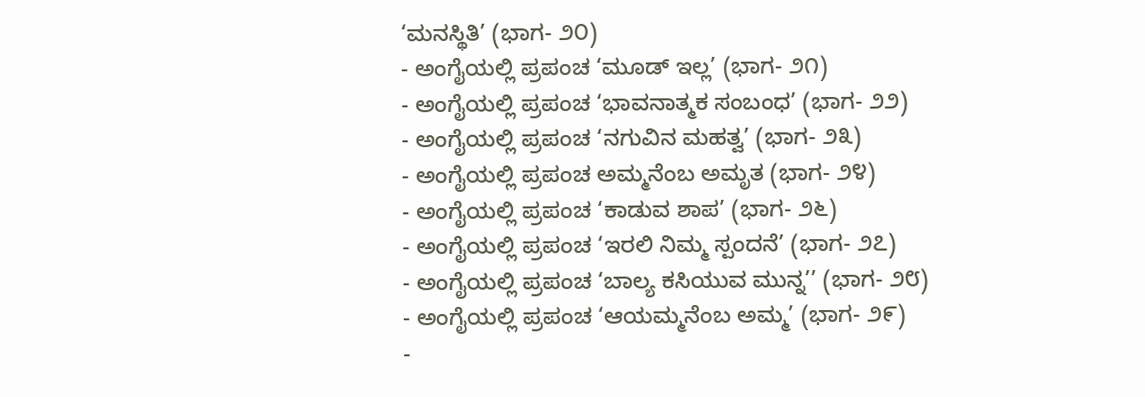‘ಮನಸ್ಥಿತಿ’ (ಭಾಗ- ೨೦)
- ಅಂಗೈಯಲ್ಲಿ ಪ್ರಪಂಚ ‘ಮೂಡ್ ಇಲ್ಲ’ (ಭಾಗ- ೨೧)
- ಅಂಗೈಯಲ್ಲಿ ಪ್ರಪಂಚ ‘ಭಾವನಾತ್ಮಕ ಸಂಬಂಧ’ (ಭಾಗ- ೨೨)
- ಅಂಗೈಯಲ್ಲಿ ಪ್ರಪಂಚ ‘ನಗುವಿನ ಮಹತ್ವ’ (ಭಾಗ- ೨೩)
- ಅಂಗೈಯಲ್ಲಿ ಪ್ರಪಂಚ ಅಮ್ಮನೆಂಬ ಅಮೃತ (ಭಾಗ- ೨೪)
- ಅಂಗೈಯಲ್ಲಿ ಪ್ರಪಂಚ ‘ಕಾಡುವ ಶಾಪ’ (ಭಾಗ- ೨೬)
- ಅಂಗೈಯಲ್ಲಿ ಪ್ರಪಂಚ ‘ಇರಲಿ ನಿಮ್ಮ ಸ್ಪಂದನೆ’ (ಭಾಗ- ೨೭)
- ಅಂಗೈಯಲ್ಲಿ ಪ್ರಪಂಚ ‘ಬಾಲ್ಯ ಕಸಿಯುವ ಮುನ್ನ’’ (ಭಾಗ- ೨೮)
- ಅಂಗೈಯಲ್ಲಿ ಪ್ರಪಂಚ ‘ಆಯಮ್ಮನೆಂಬ ಅಮ್ಮ’ (ಭಾಗ- ೨೯)
-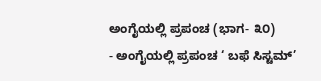ಅಂಗೈಯಲ್ಲಿ ಪ್ರಪಂಚ (ಭಾಗ- ೩೦)
- ಅಂಗೈಯಲ್ಲಿ ಪ್ರಪಂಚ ‘ ಬಫೆ ಸಿಸ್ಟಮ್’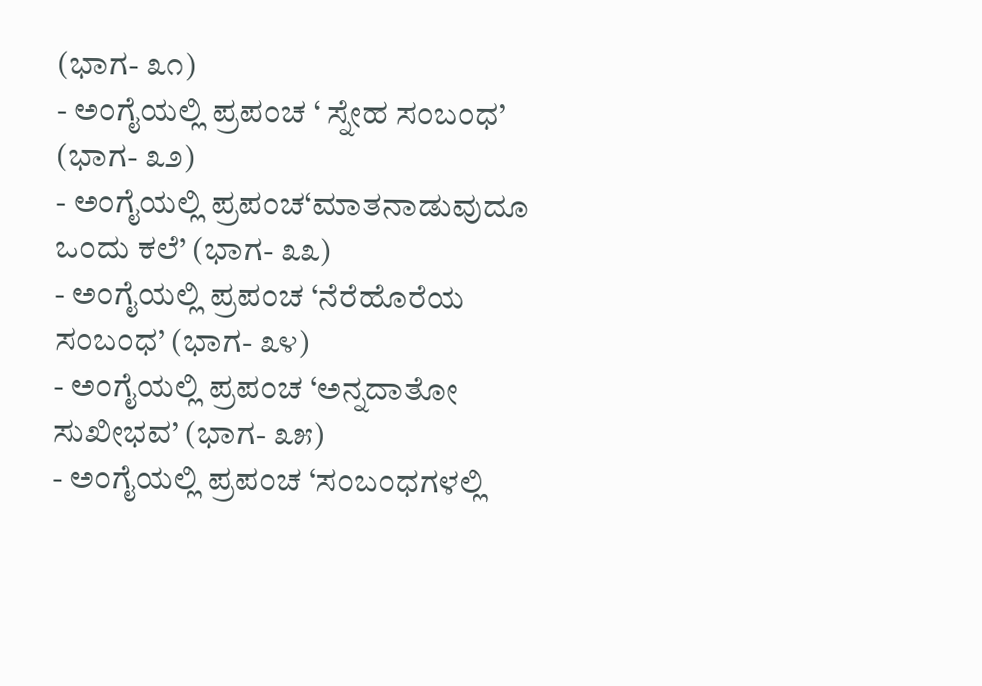(ಭಾಗ- ೩೧)
- ಅಂಗೈಯಲ್ಲಿ ಪ್ರಪಂಚ ‘ ಸ್ನೇಹ ಸಂಬಂಧ’ (ಭಾಗ- ೩೨)
- ಅಂಗೈಯಲ್ಲಿ ಪ್ರಪಂಚ‘ಮಾತನಾಡುವುದೂ ಒಂದು ಕಲೆ’ (ಭಾಗ- ೩೩)
- ಅಂಗೈಯಲ್ಲಿ ಪ್ರಪಂಚ ‘ನೆರೆಹೊರೆಯ ಸಂಬಂಧ’ (ಭಾಗ- ೩೪)
- ಅಂಗೈಯಲ್ಲಿ ಪ್ರಪಂಚ ‘ಅನ್ನದಾತೋ ಸುಖೀಭವ’ (ಭಾಗ- ೩೫)
- ಅಂಗೈಯಲ್ಲಿ ಪ್ರಪಂಚ ‘ಸಂಬಂಧಗಳಲ್ಲಿ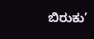ಬಿರುಕು’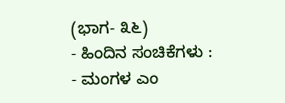(ಭಾಗ- ೩೬)
- ಹಿಂದಿನ ಸಂಚಿಕೆಗಳು :
- ಮಂಗಳ ಎಂ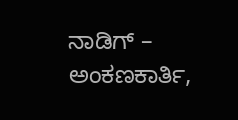ನಾಡಿಗ್ – ಅಂಕಣಕಾರ್ತಿ,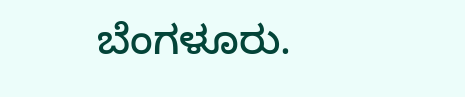ಬೆಂಗಳೂರು.